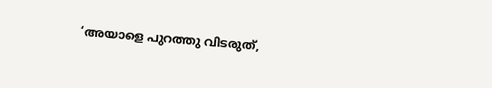‘അയാളെ പുറത്തു വിടരുത്,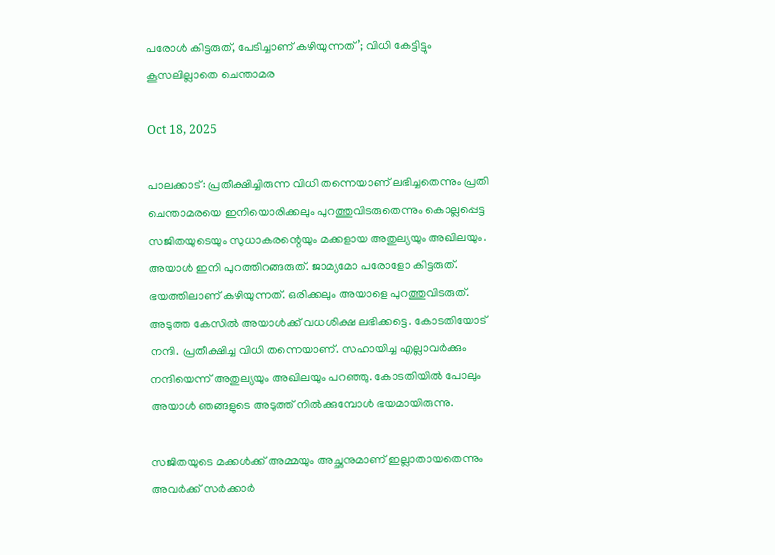പരോള്‍ കിട്ടരുത്, പേടിച്ചാണ് കഴിയുന്നത്’; വിധി കേട്ടിട്ടും കൂസലില്ലാതെ ചെന്താമര

Oct 18, 2025

പാലക്കാട്: പ്രതീക്ഷിച്ചിരുന്ന വിധി തന്നെയാണ് ലഭിച്ചതെന്നും പ്രതി ചെന്താമരയെ ഇനിയൊരിക്കലും പുറത്തുവിടരുതെന്നും കൊല്ലപ്പെട്ട സജിതയുടെയും സുധാകരന്റെയും മക്കളായ അതുല്യയും അഖിലയും. അയാള്‍ ഇനി പുറത്തിറങ്ങരുത്. ജാമ്യമോ പരോളോ കിട്ടരുത്. ഭയത്തിലാണ് കഴിയുന്നത്. ഒരിക്കലും അയാളെ പുറത്തുവിടരുത്. അടുത്ത കേസില്‍ അയാള്‍ക്ക് വധശിക്ഷ ലഭിക്കട്ടെ. കോടതിയോട് നന്ദി. പ്രതീക്ഷിച്ച വിധി തന്നെയാണ്. സഹായിച്ച എല്ലാവര്‍ക്കും നന്ദിയെന്ന് അതുല്യയും അഖിലയും പറഞ്ഞു. കോടതിയില്‍ പോലും അയാള്‍ ഞങ്ങളുടെ അടുത്ത് നില്‍ക്കുമ്പോള്‍ ഭയമായിരുന്നു.

സജിതയുടെ മക്കള്‍ക്ക് അമ്മയും അച്ഛനുമാണ് ഇല്ലാതായതെന്നും അവര്‍ക്ക് സര്‍ക്കാര്‍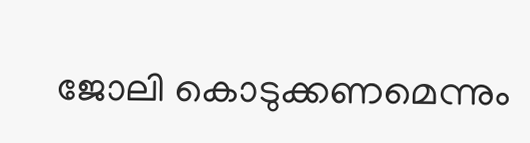ജോലി കൊടുക്കണമെന്നും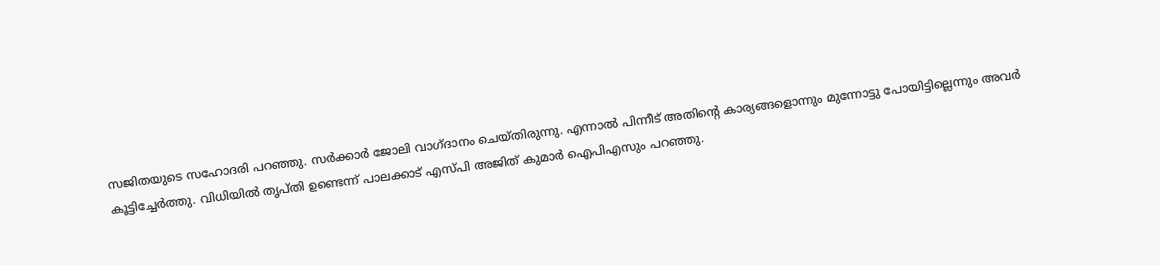സജിതയുടെ സഹോദരി പറഞ്ഞു. സര്‍ക്കാര്‍ ജോലി വാഗ്ദാനം ചെയ്തിരുന്നു. എന്നാല്‍ പിന്നീട് അതിന്റെ കാര്യങ്ങളൊന്നും മുന്നോട്ടു പോയിട്ടില്ലെന്നും അവര്‍ കൂട്ടിച്ചേര്‍ത്തു. വിധിയില്‍ തൃപ്തി ഉണ്ടെന്ന് പാലക്കാട് എസ്പി അജിത് കുമാര്‍ ഐപിഎസും പറഞ്ഞു.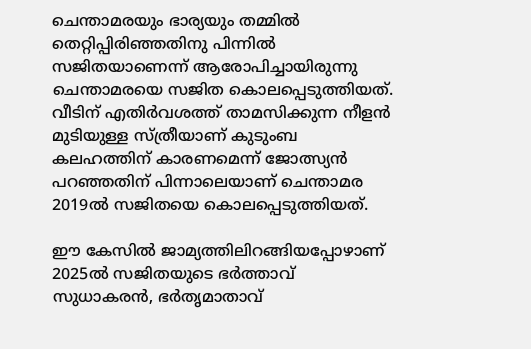ചെന്താമരയും ഭാര്യയും തമ്മില്‍ തെറ്റിപ്പിരിഞ്ഞതിനു പിന്നില്‍ സജിതയാണെന്ന് ആരോപിച്ചായിരുന്നു ചെന്താമരയെ സജിത കൊലപ്പെടുത്തിയത്. വീടിന് എതിര്‍വശത്ത് താമസിക്കുന്ന നീളന്‍ മുടിയുള്ള സ്ത്രീയാണ് കുടുംബ കലഹത്തിന് കാരണമെന്ന് ജോത്സ്യന്‍ പറഞ്ഞതിന് പിന്നാലെയാണ് ചെന്താമര 2019ല്‍ സജിതയെ കൊലപ്പെടുത്തിയത്.

ഈ കേസില്‍ ജാമ്യത്തിലിറങ്ങിയപ്പോഴാണ് 2025ല്‍ സജിതയുടെ ഭര്‍ത്താവ് സുധാകരന്‍, ഭര്‍തൃമാതാവ്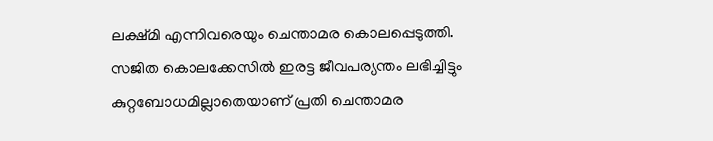ലക്ഷ്മി എന്നിവരെയും ചെന്താമര കൊലപ്പെടുത്തി. സജിത കൊലക്കേസില്‍ ഇരട്ട ജീവപര്യന്തം ലഭിച്ചിട്ടും കുറ്റബോധമില്ലാതെയാണ് പ്രതി ചെന്താമര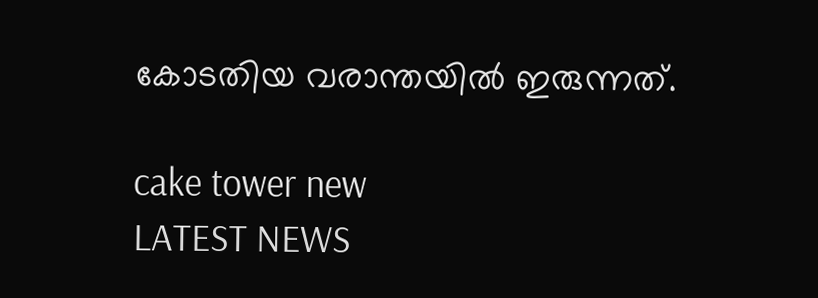കോടതിയ വരാന്തയില്‍ ഇരുന്നത്.

cake tower new
LATEST NEWS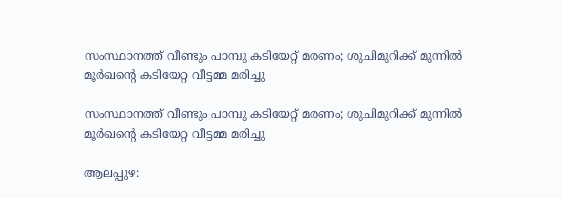സംസ്ഥാനത്ത് വീണ്ടും പാമ്പു കടിയേറ്റ് മരണം; ശുചിമുറിക്ക് മുന്നില്‍ മൂര്‍ഖന്റെ കടിയേറ്റ വീട്ടമ്മ മരിച്ചു

സംസ്ഥാനത്ത് വീണ്ടും പാമ്പു കടിയേറ്റ് മരണം; ശുചിമുറിക്ക് മുന്നില്‍ മൂര്‍ഖന്റെ കടിയേറ്റ വീട്ടമ്മ മരിച്ചു

ആലപ്പുഴ: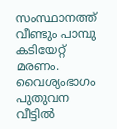സംസ്ഥാനത്ത് വീണ്ടും പാമ്പു കടിയേറ്റ് മരണം. വൈശ്യംഭാഗം പുതുവന വീട്ടില്‍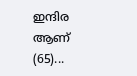ഇന്ദിര ആണ് (65)...